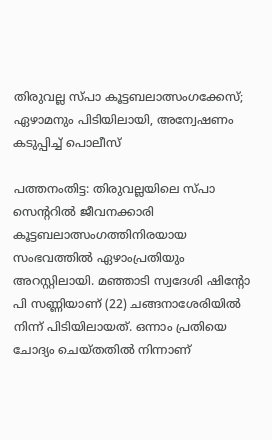തിരുവല്ല സ്‌പാ കൂട്ടബലാത്സംഗക്കേസ്; ഏഴാമനും പിടിയിലായി, അന്വേഷണം കടുപ്പിച്ച് പൊലീസ്

പത്തനംതിട്ട: തിരുവല്ലയിലെ സ്‌പാ സെന്ററിൽ ജീവനക്കാരി കൂട്ടബലാത്സംഗത്തിനിരയായ സംഭവത്തിൽ ഏഴാംപ്രതിയും അറസ്റ്റിലായി. മഞ്ഞാടി സ്വദേശി ഷിന്റോ പി സണ്ണിയാണ് (22) ചങ്ങനാശേരിയിൽ നിന്ന് പിടിയിലായത്. ഒന്നാം പ്രതിയെ ചോദ്യം ചെയ്തതിൽ നിന്നാണ്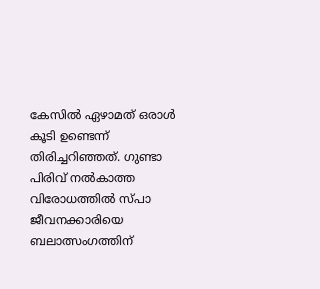കേസിൽ ഏഴാമത് ഒരാള്‍ കൂടി ഉണ്ടെന്ന് തിരിച്ചറിഞ്ഞത്. ഗുണ്ടാ പിരിവ് നൽകാത്ത വിരോധത്തിൽ സ്പാ ജീവനക്കാരിയെ ബലാത്സംഗത്തിന്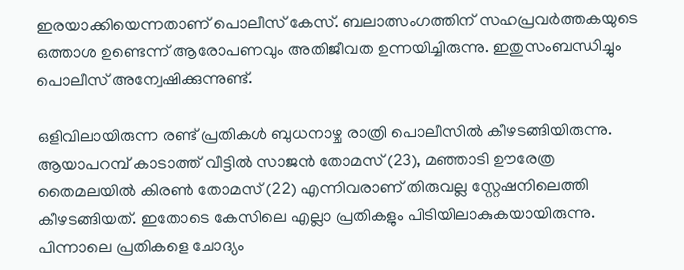ഇരയാക്കിയെന്നതാണ് പൊലീസ് കേസ്. ബലാത്സംഗത്തിന് സഹപ്രവർത്തകയുടെ ഒത്താശ ഉണ്ടെന്ന് ആരോപണവും അതിജീവത ഉന്നയിച്ചിരുന്നു. ഇതുസംബന്ധിച്ചും പൊലീസ് അന്വേഷിക്കുന്നുണ്ട്.

ഒളിവിലായിരുന്ന രണ്ട് പ്രതികൾ ബുധനാഴ്ച രാത്രി പൊലീസിൽ കീഴടങ്ങിയിരുന്നു. ആയാപറമ്പ് കാടാത്ത് വീട്ടിൽ സാജൻ തോമസ് (23), മഞ്ഞാടി ഊരേത്ര തൈമലയിൽ കിരൺ തോമസ് (22) എന്നിവരാണ് തിരുവല്ല സ്റ്റേഷനിലെത്തി കീഴടങ്ങിയത്. ഇതോടെ കേസിലെ എല്ലാ പ്രതികളും പിടിയിലാകുകയായിരുന്നു. പിന്നാലെ പ്രതികളെ ചോദ്യം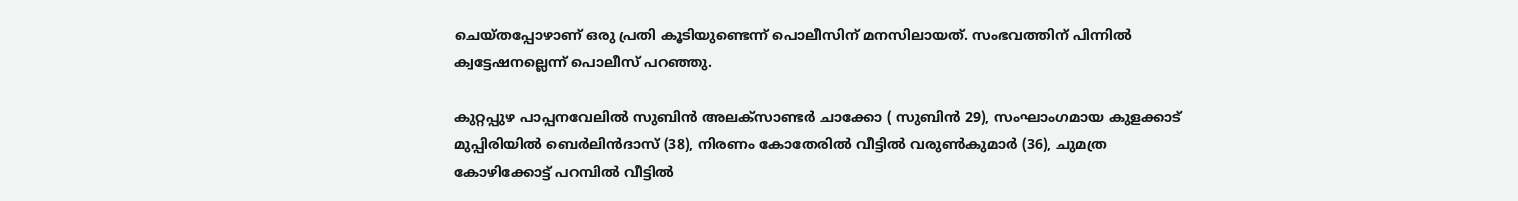ചെയ്തപ്പോഴാണ് ഒരു പ്രതി കൂടിയുണ്ടെന്ന് പൊലീസിന് മനസിലായത്. സംഭവത്തിന് പിന്നിൽ ക്വട്ടേഷനല്ലെന്ന് പൊലീസ് പറഞ്ഞു.

കുറ്റപ്പുഴ പാപ്പനവേലിൽ സുബിൻ അലക്‌സാണ്ടർ ചാക്കോ ( സുബിൻ 29), സംഘാംഗമായ കുളക്കാട് മുപ്പിരിയിൽ ബെർലിൻദാസ് (38), നിരണം കോതേരിൽ വീട്ടിൽ വരുൺകുമാർ (36), ചുമത്ര കോഴിക്കോട്ട് പറമ്പിൽ വീട്ടിൽ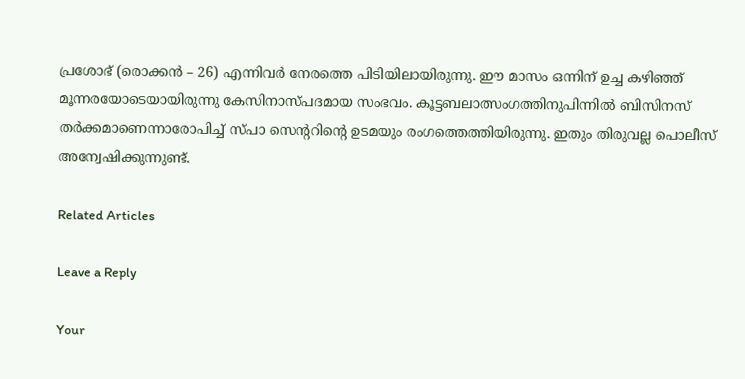പ്രശോഭ് (രൊക്കൻ – 26) എന്നിവർ നേരത്തെ പിടിയിലായിരുന്നു. ഈ മാസം ഒന്നിന് ഉച്ച കഴിഞ്ഞ് മൂന്നരയോടെയായിരുന്നു കേസിനാസ്പദമായ സംഭവം. കൂട്ടബലാത്സംഗത്തിനുപിന്നിൽ ബിസിനസ് തർക്കമാണെന്നാരോപിച്ച് സ്‌പാ സെന്ററിന്റെ ഉടമയും രംഗത്തെത്തിയിരുന്നു. ഇതും തിരുവല്ല പൊലീസ് അന്വേഷിക്കുന്നുണ്ട്.

Related Articles

Leave a Reply

Your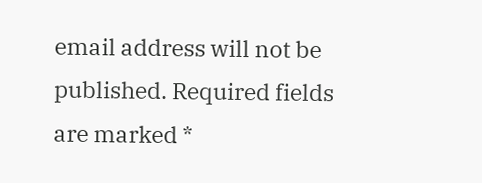email address will not be published. Required fields are marked *